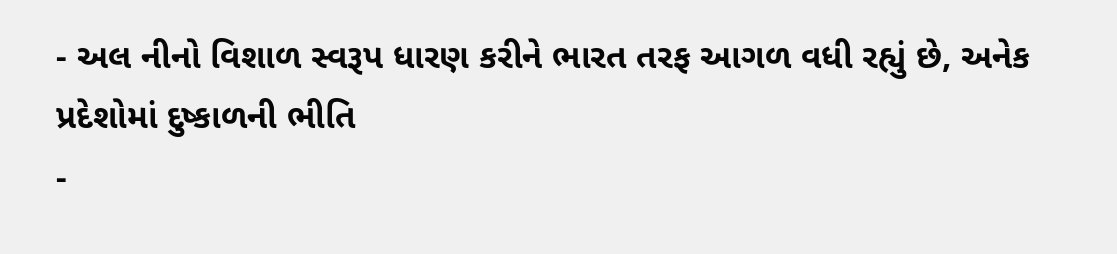- અલ નીનો વિશાળ સ્વરૂપ ધારણ કરીને ભારત તરફ આગળ વધી રહ્યું છે, અનેક પ્રદેશોમાં દુષ્કાળની ભીતિ
-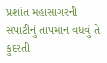પ્રશાંત મહાસાગરની સપાટીનું તાપમાન વધવું તે કુદરતી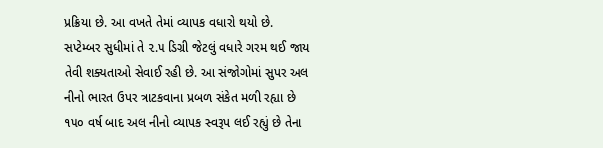પ્રક્રિયા છે. આ વખતે તેમાં વ્યાપક વધારો થયો છે. સપ્ટેમ્બર સુધીમાં તે ૨.૫ ડિગ્રી જેટલું વધારે ગરમ થઈ જાય તેવી શક્યતાઓ સેવાઈ રહી છે. આ સંજોગોમાં સુપર અલ નીનો ભારત ઉપર ત્રાટકવાના પ્રબળ સંકેત મળી રહ્યા છે ૧૫૦ વર્ષ બાદ અલ નીનો વ્યાપક સ્વરૂપ લઈ રહ્યું છે તેના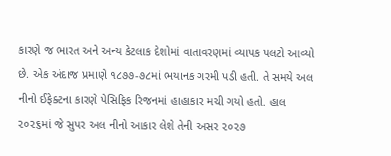કારણે જ ભારત અને અન્ય કેટલાક દેશોમાં વાતાવરણમાં વ્યાપક પલટો આવ્યો છે. એક અંદાજ પ્રમાણે ૧૮૭૭-૭૮માં ભયાનક ગરમી પડી હતી. તે સમયે અલ નીનો ઈફેક્ટના કારણે પેસિફિક રિજનમાં હાહાકાર મચી ગયો હતો. હાલ ૨૦૨૬માં જે સુપર અલ નીનો આકાર લેશે તેની અસર ૨૦૨૭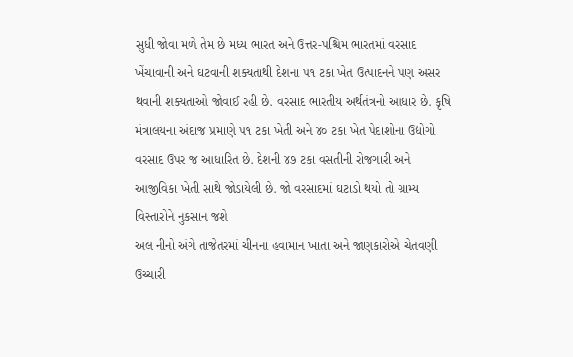સુધી જોવા મળે તેમ છે મધ્ય ભારત અને ઉત્તર-પશ્ચિમ ભારતમાં વરસાદ ખેંચાવાની અને ઘટવાની શક્યતાથી દેશના ૫૧ ટકા ખેત ઉત્પાદનને પણ અસર થવાની શક્યતાઓ જોવાઈ રહી છે. વરસાદ ભારતીય અર્થતંત્રનો આધાર છે. કૃષિ મંત્રાલયના અંદાજ પ્રમાણે ૫૧ ટકા ખેતી અને ૪૦ ટકા ખેત પેદાશોના ઉદ્યોગો વરસાદ ઉપર જ આધારિત છે. દેશની ૪૭ ટકા વસતીની રોજગારી અને આજીવિકા ખેતી સાથે જોડાયેલી છે. જો વરસાદમાં ઘટાડો થયો તો ગ્રામ્ય વિસ્તારોને નુકસાન જશે
અલ નીનો અંગે તાજેતરમાં ચીનના હવામાન ખાતા અને જાણકારોએ ચેતવણી ઉચ્ચારી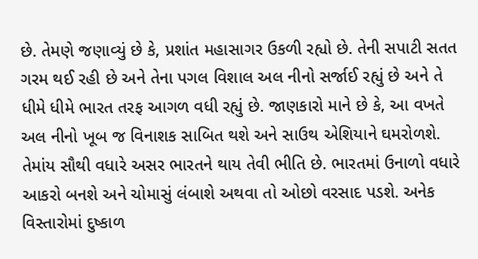છે. તેમણે જણાવ્યું છે કે, પ્રશાંત મહાસાગર ઉકળી રહ્યો છે. તેની સપાટી સતત ગરમ થઈ રહી છે અને તેના પગલ વિશાલ અલ નીનો સર્જાઈ રહ્યું છે અને તે ધીમે ધીમે ભારત તરફ આગળ વધી રહ્યું છે. જાણકારો માને છે કે, આ વખતે અલ નીનો ખૂબ જ વિનાશક સાબિત થશે અને સાઉથ એશિયાને ઘમરોળશે. તેમાંય સૌથી વધારે અસર ભારતને થાય તેવી ભીતિ છે. ભારતમાં ઉનાળો વધારે આકરો બનશે અને ચોમાસું લંબાશે અથવા તો ઓછો વરસાદ પડશે. અનેક વિસ્તારોમાં દુષ્કાળ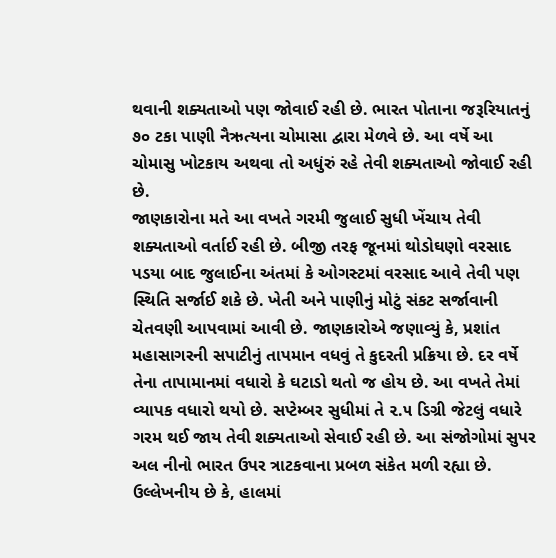થવાની શક્યતાઓ પણ જોવાઈ રહી છે. ભારત પોતાના જરૂરિયાતનું ૭૦ ટકા પાણી નૈઋત્યના ચોમાસા દ્વારા મેળવે છે. આ વર્ષે આ ચોમાસુ ખોટકાય અથવા તો અધુંરું રહે તેવી શક્યતાઓ જોવાઈ રહી છે.
જાણકારોના મતે આ વખતે ગરમી જુલાઈ સુધી ખેંચાય તેવી શક્યતાઓ વર્તાઈ રહી છે. બીજી તરફ જૂનમાં થોડોઘણો વરસાદ પડયા બાદ જુલાઈના અંતમાં કે ઓગસ્ટમાં વરસાદ આવે તેવી પણ સ્થિતિ સર્જાઈ શકે છે. ખેતી અને પાણીનું મોટું સંકટ સર્જાવાની ચેતવણી આપવામાં આવી છે. જાણકારોએ જણાવ્યું કે, પ્રશાંત મહાસાગરની સપાટીનું તાપમાન વધવું તે કુદરતી પ્રક્રિયા છે. દર વર્ષે તેના તાપામાનમાં વધારો કે ઘટાડો થતો જ હોય છે. આ વખતે તેમાં વ્યાપક વધારો થયો છે. સપ્ટેમ્બર સુધીમાં તે ૨.૫ ડિગ્રી જેટલું વધારે ગરમ થઈ જાય તેવી શક્યતાઓ સેવાઈ રહી છે. આ સંજોગોમાં સુપર અલ નીનો ભારત ઉપર ત્રાટકવાના પ્રબળ સંકેત મળી રહ્યા છે.
ઉલ્લેખનીય છે કે, હાલમાં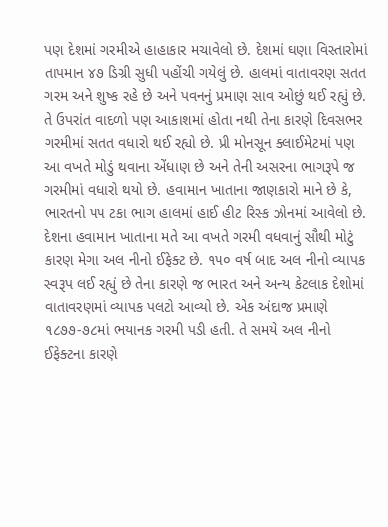પણ દેશમાં ગરમીએ હાહાકાર મચાવેલો છે. દેશમાં ઘણા વિસ્તારોમાં તાપમાન ૪૭ ડિગ્રી સુધી પહોંચી ગયેલું છે. હાલમાં વાતાવરણ સતત ગરમ અને શુષ્ક રહે છે અને પવનનું પ્રમાણ સાવ ઓછું થઈ રહ્યું છે. તે ઉપરાંત વાદળો પણ આકાશમાં હોતા નથી તેના કારણે દિવસભર ગરમીમાં સતત વધારો થઈ રહ્યો છે. પ્રી મોનસૂન ક્લાઈમેટમાં પણ આ વખતે મોડું થવાના એંધાણ છે અને તેની અસરના ભાગરૂપે જ ગરમીમાં વધારો થયો છે. હવામાન ખાતાના જાણકારો માને છે કે, ભારતનો ૫૫ ટકા ભાગ હાલમાં હાઈ હીટ રિસ્ક ઝોનમાં આવેલો છે.
દેશના હવામાન ખાતાના મતે આ વખતે ગરમી વધવાનું સૌથી મોટું કારણ મેગા અલ નીનો ઈફેક્ટ છે. ૧૫૦ વર્ષ બાદ અલ નીનો વ્યાપક સ્વરૂપ લઈ રહ્યું છે તેના કારણે જ ભારત અને અન્ય કેટલાક દેશોમાં વાતાવરણમાં વ્યાપક પલટો આવ્યો છે. એક અંદાજ પ્રમાણે ૧૮૭૭-૭૮માં ભયાનક ગરમી પડી હતી. તે સમયે અલ નીનો ઈફેક્ટના કારણે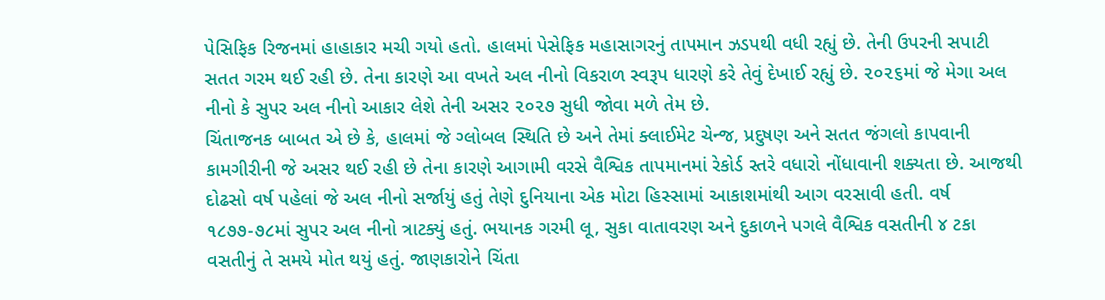પેસિફિક રિજનમાં હાહાકાર મચી ગયો હતો. હાલમાં પેસેફિક મહાસાગરનું તાપમાન ઝડપથી વધી રહ્યું છે. તેની ઉપરની સપાટી સતત ગરમ થઈ રહી છે. તેના કારણે આ વખતે અલ નીનો વિકરાળ સ્વરૂપ ધારણે કરે તેવું દેખાઈ રહ્યું છે. ૨૦૨૬માં જે મેગા અલ નીનો કે સુપર અલ નીનો આકાર લેશે તેની અસર ૨૦૨૭ સુધી જોવા મળે તેમ છે.
ચિંતાજનક બાબત એ છે કે, હાલમાં જે ગ્લોબલ સ્થિતિ છે અને તેમાં ક્લાઈમેટ ચેન્જ, પ્રદુષણ અને સતત જંગલો કાપવાની કામગીરીની જે અસર થઈ રહી છે તેના કારણે આગામી વરસે વૈશ્વિક તાપમાનમાં રેકોર્ડ સ્તરે વધારો નોંધાવાની શક્યતા છે. આજથી દોઢસો વર્ષ પહેલાં જે અલ નીનો સર્જાયું હતું તેણે દુનિયાના એક મોટા હિસ્સામાં આકાશમાંથી આગ વરસાવી હતી. વર્ષ ૧૮૭૭-૭૮માં સુપર અલ નીનો ત્રાટક્યું હતું. ભયાનક ગરમી લૂ, સુકા વાતાવરણ અને દુકાળને પગલે વૈશ્વિક વસતીની ૪ ટકા વસતીનું તે સમયે મોત થયું હતું. જાણકારોને ચિંતા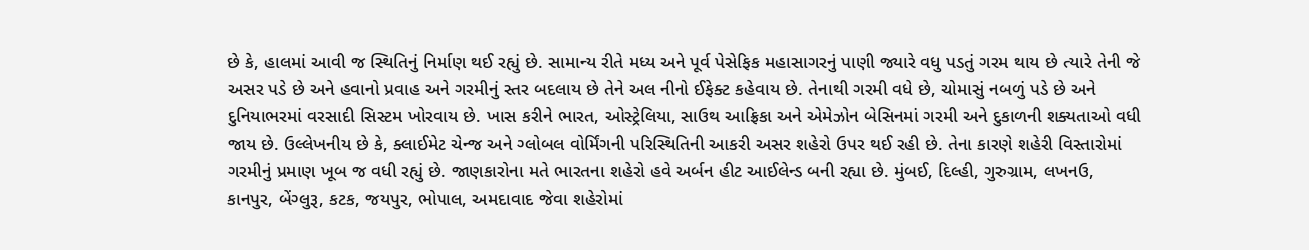છે કે, હાલમાં આવી જ સ્થિતિનું નિર્માણ થઈ રહ્યું છે. સામાન્ય રીતે મધ્ય અને પૂર્વ પેસેફિક મહાસાગરનું પાણી જ્યારે વધુ પડતું ગરમ થાય છે ત્યારે તેની જે અસર પડે છે અને હવાનો પ્રવાહ અને ગરમીનું સ્તર બદલાય છે તેને અલ નીનો ઈફેક્ટ કહેવાય છે. તેનાથી ગરમી વધે છે, ચોમાસું નબળું પડે છે અને દુનિયાભરમાં વરસાદી સિસ્ટમ ખોરવાય છે. ખાસ કરીને ભારત, ઓસ્ટ્રેલિયા, સાઉથ આફ્રિકા અને એમેઝોન બેસિનમાં ગરમી અને દુકાળની શક્યતાઓ વધી જાય છે. ઉલ્લેખનીય છે કે, ક્લાઈમેટ ચેન્જ અને ગ્લોબલ વોર્મિંગની પરિસ્થિતિની આકરી અસર શહેરો ઉપર થઈ રહી છે. તેના કારણે શહેરી વિસ્તારોમાં ગરમીનું પ્રમાણ ખૂબ જ વધી રહ્યું છે. જાણકારોના મતે ભારતના શહેરો હવે અર્બન હીટ આઈલેન્ડ બની રહ્યા છે. મુંબઈ, દિલ્હી, ગુરુગ્રામ, લખનઉ, કાનપુર, બેંગ્લુરૂ, કટક, જયપુર, ભોપાલ, અમદાવાદ જેવા શહેરોમાં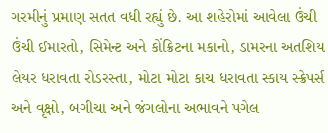ગરમીનું પ્રમાણ સતત વધી રહ્યું છે. આ શહેરોમાં આવેલા ઉંચી ઉંચી ઈમારતો, સિમેન્ટ અને કોંક્રિટના મકાનો, ડામરના અતશિય લેયર ધરાવતા રોડરસ્તા, મોટા મોટા કાચ ધરાવતા સ્કાય સ્ક્રેપર્સ અને વૃક્ષો, બગીચા અને જંગલોના અભાવને પગેલ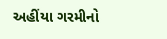અહીંયા ગરમીનો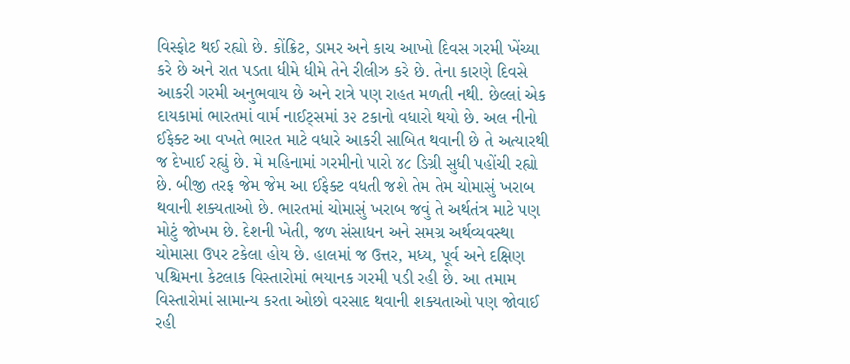વિસ્ફોટ થઈ રહ્યો છે. કોંક્રિટ, ડામર અને કાચ આખો દિવસ ગરમી ખેંચ્યા કરે છે અને રાત પડતા ધીમે ધીમે તેને રીલીઝ કરે છે. તેના કારણે દિવસે આકરી ગરમી અનુભવાય છે અને રાત્રે પણ રાહત મળતી નથી. છેલ્લાં એક દાયકામાં ભારતમાં વાર્મ નાઈટ્સમાં ૩૨ ટકાનો વધારો થયો છે. અલ નીનો ઈફેક્ટ આ વખતે ભારત માટે વધારે આકરી સાબિત થવાની છે તે અત્યારથી જ દેખાઈ રહ્યું છે. મે મહિનામાં ગરમીનો પારો ૪૮ ડિગ્રી સુધી પહોંચી રહ્યો છે. બીજી તરફ જેમ જેમ આ ઈફેક્ટ વધતી જશે તેમ તેમ ચોમાસું ખરાબ થવાની શક્યતાઓ છે. ભારતમાં ચોમાસું ખરાબ જવું તે અર્થતંત્ર માટે પણ મોટું જોખમ છે. દેશની ખેતી, જળ સંસાધન અને સમગ્ર અર્થવ્યવસ્થા ચોમાસા ઉપર ટકેલા હોય છે. હાલમાં જ ઉત્તર, મધ્ય, પૂર્વ અને દક્ષિણ પશ્ચિમના કેટલાક વિસ્તારોમાં ભયાનક ગરમી પડી રહી છે. આ તમામ વિસ્તારોમાં સામાન્ય કરતા ઓછો વરસાદ થવાની શક્યતાઓ પણ જોવાઈ રહી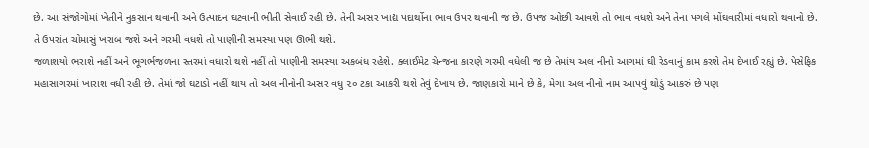છે. આ સંજોગોમાં ખેતીને નુકસાન થવાની અને ઉત્પાદન ઘટવાની ભીતી સેવાઈ રહી છે. તેની અસર ખાદ્ય પદાર્થોના ભાવ ઉપર થવાની જ છે. ઉપજ ઓછી આવશે તો ભાવ વધશે અને તેના પગલે મોંઘવારીમાં વધારો થવાનો છે. તે ઉપરાંત ચોમાસું ખરાબ જશે અને ગરમી વધશે તો પાણીની સમસ્યા પણ ઊભી થશે.
જળાશયો ભરાશે નહીં અને ભૂગર્ભજળના સ્તરમાં વધારો થશે નહીં તો પાણીની સમસ્યા અકબંધ રહેશે. ક્લાઈમેટ ચેન્જના કારણે ગરમી વધેલી જ છે તેમાંય અલ નીનો આગમાં ઘી રેડવાનું કામ કરશે તેમ દેખાઈ રહ્યું છે. પેસેફિક મહાસાગરમાં ખારાશ વધી રહી છે. તેમાં જો ઘટાડો નહીં થાય તો અલ નીનોની અસર વધુ ૨૦ ટકા આકરી થશે તેવું દેખાય છે. જાણકારો માને છે કે, મેગા અલ નીનો નામ આપવું થોડું આકરું છે પણ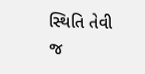સ્થિતિ તેવી જ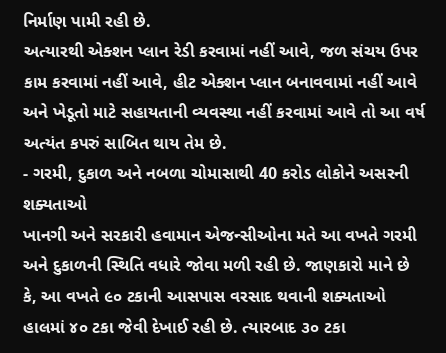નિર્માણ પામી રહી છે.
અત્યારથી એક્શન પ્લાન રેડી કરવામાં નહીં આવે, જળ સંચય ઉપર કામ કરવામાં નહીં આવે, હીટ એક્શન પ્લાન બનાવવામાં નહીં આવે અને ખેડૂતો માટે સહાયતાની વ્યવસ્થા નહીં કરવામાં આવે તો આ વર્ષ અત્યંત કપરું સાબિત થાય તેમ છે.
- ગરમી, દુકાળ અને નબળા ચોમાસાથી 40 કરોડ લોકોને અસરની શક્યતાઓ
ખાનગી અને સરકારી હવામાન એજન્સીઓના મતે આ વખતે ગરમી અને દુકાળની સ્થિતિ વધારે જોવા મળી રહી છે. જાણકારો માને છે કે, આ વખતે ૯૦ ટકાની આસપાસ વરસાદ થવાની શક્યતાઓ હાલમાં ૪૦ ટકા જેવી દેખાઈ રહી છે. ત્યારબાદ ૩૦ ટકા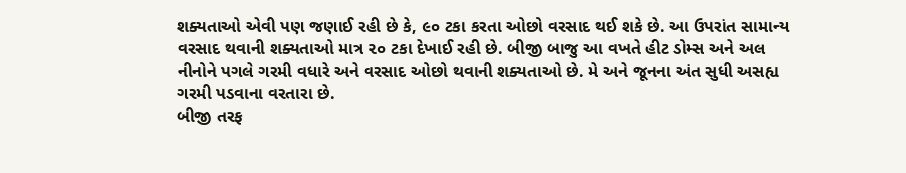શક્યતાઓ એવી પણ જણાઈ રહી છે કે, ૯૦ ટકા કરતા ઓછો વરસાદ થઈ શકે છે. આ ઉપરાંત સામાન્ય વરસાદ થવાની શક્યતાઓ માત્ર ૨૦ ટકા દેખાઈ રહી છે. બીજી બાજુ આ વખતે હીટ ડોમ્સ અને અલ નીનોને પગલે ગરમી વધારે અને વરસાદ ઓછો થવાની શક્યતાઓ છે. મે અને જૂનના અંત સુધી અસહ્ય ગરમી પડવાના વરતારા છે.
બીજી તરફ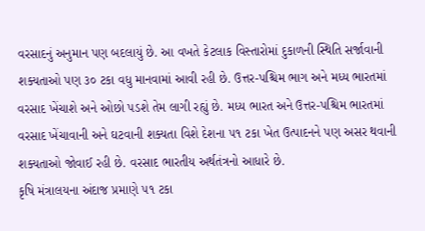વરસાદનું અનુમાન પણ બદલાયું છે. આ વખતે કેટલાક વિસ્તારોમાં દુકાળની સ્થિતિ સર્જાવાની શક્યતાઓ પણ ૩૦ ટકા વધુ માનવામાં આવી રહી છે. ઉત્તર-પશ્ચિમ ભાગ અને મધ્ય ભારતમાં વરસાદ ખેંચાશે અને ઓછો પડશે તેમ લાગી રહ્યું છે. મધ્ય ભારત અને ઉત્તર-પશ્ચિમ ભારતમાં વરસાદ ખેંચાવાની અને ઘટવાની શક્યતા વિશે દેશના ૫૧ ટકા ખેત ઉત્પાદનને પણ અસર થવાની શક્યતાઓ જોવાઈ રહી છે. વરસાદ ભારતીય અર્થતંત્રનો આધારે છે.
કૃષિ મંત્રાલયના અંદાજ પ્રમાણે ૫૧ ટકા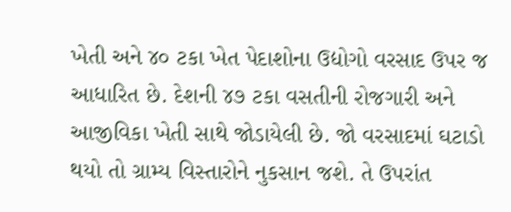ખેતી અને ૪૦ ટકા ખેત પેદાશોના ઉદ્યોગો વરસાદ ઉપર જ આધારિત છે. દેશની ૪૭ ટકા વસતીની રોજગારી અને આજીવિકા ખેતી સાથે જોડાયેલી છે. જો વરસાદમાં ઘટાડો થયો તો ગ્રામ્ય વિસ્તારોને નુકસાન જશે. તે ઉપરાંત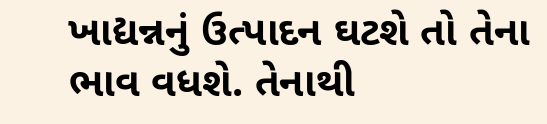ખાદ્યન્નનું ઉત્પાદન ઘટશે તો તેના ભાવ વધશે. તેનાથી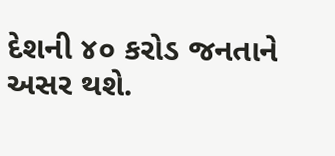દેશની ૪૦ કરોડ જનતાને અસર થશે.